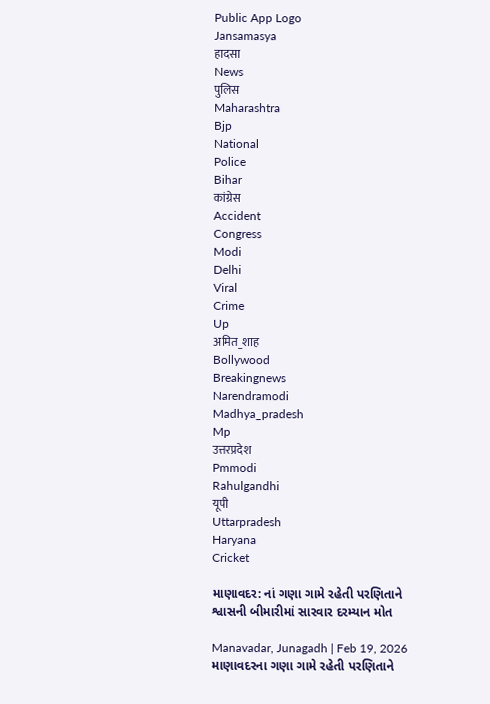Public App Logo
Jansamasya
हादसा
News
पुलिस
Maharashtra
Bjp
National
Police
Bihar
कांग्रेस
Accident
Congress
Modi
Delhi
Viral
Crime
Up
अमित_शाह
Bollywood
Breakingnews
Narendramodi
Madhya_pradesh
Mp
उत्तरप्रदेश
Pmmodi
Rahulgandhi
यूपी
Uttarpradesh
Haryana
Cricket

માણાવદર: નાં ગણા ગામે રહેતી પરણિતાને શ્વાસની બીમારીમાં સારવાર દરમ્યાન મોત

Manavadar, Junagadh | Feb 19, 2026
માણાવદરના ગણા ગામે રહેતી પરણિતાને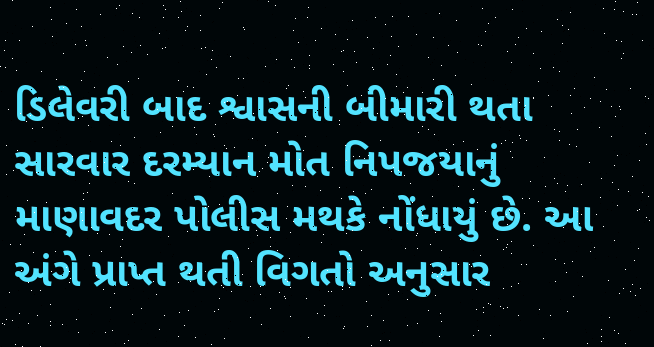ડિલેવરી બાદ શ્વાસની બીમારી થતા સારવાર દરમ્યાન મોત નિપજયાનું માણાવદર પોલીસ મથકે નોંધાયું છે. આ અંગે પ્રાપ્ત થતી વિગતો અનુસાર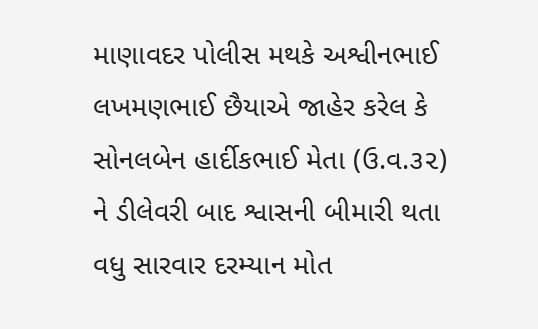માણાવદર પોલીસ મથકે અશ્વીનભાઈ લખમણભાઈ છૈયાએ જાહેર કરેલ કે સોનલબેન હાર્દીકભાઈ મેતા (ઉ.વ.૩૨) ને ડીલેવરી બાદ શ્વાસની બીમારી થતા વધુ સારવાર દરમ્યાન મોત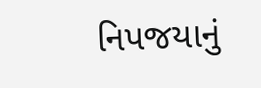નિપજયાનું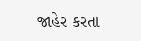જાહેર કરતા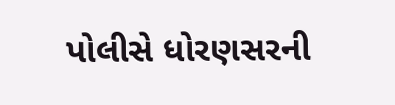પોલીસે ધોરણસરની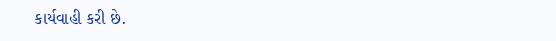કાર્યવાહી કરી છે.